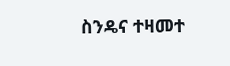ስንዴና ተዛመተ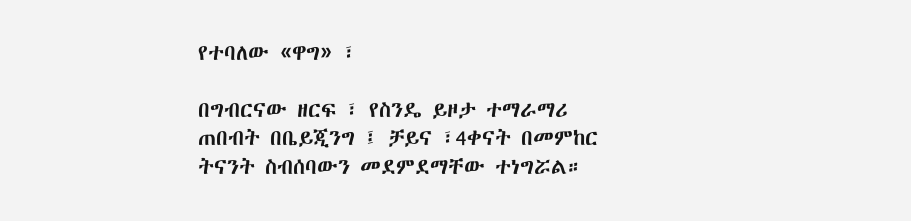የተባለው «ዋግ» ፣

በግብርናው ዘርፍ ፣ የስንዴ ይዞታ ተማራማሪ ጠበብት በቤይጂንግ ፤ ቻይና ፣4ቀናት በመምከር ትናንት ስብሰባውን መደምደማቸው ተነግሯል።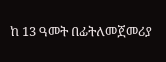ከ 13 ዓመት በፊትለመጀመሪያ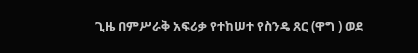ጊዜ በምሥራቅ አፍሪቃ የተከሠተ የስንዴ ጸር (ዋግ ) ወደ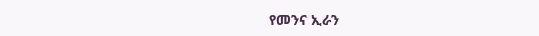የመንና ኢራን